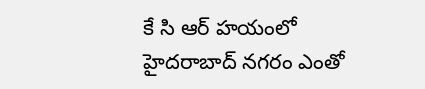కే సి ఆర్ హయంలో హైదరాబాద్ నగరం ఎంతో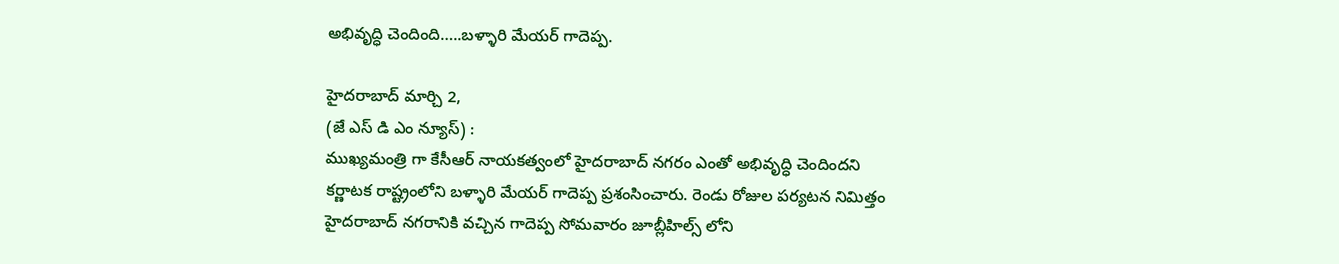అభివృద్ధి చెందింది…..బళ్ళారి మేయర్ గాదెప్ప.

హైదరాబాద్ మార్చి 2,
(జే ఎస్ డి ఎం న్యూస్) :
ముఖ్యమంత్రి గా కేసీఆర్ నాయకత్వంలో హైదరాబాద్ నగరం ఎంతో అభివృద్ధి చెందిందని కర్ణాటక రాష్ట్రంలోని బళ్ళారి మేయర్ గాదెప్ప ప్రశంసించారు. రెండు రోజుల పర్యటన నిమిత్తం హైదరాబాద్ నగరానికి వచ్చిన గాదెప్ప సోమవారం జూబ్లీహిల్స్ లోని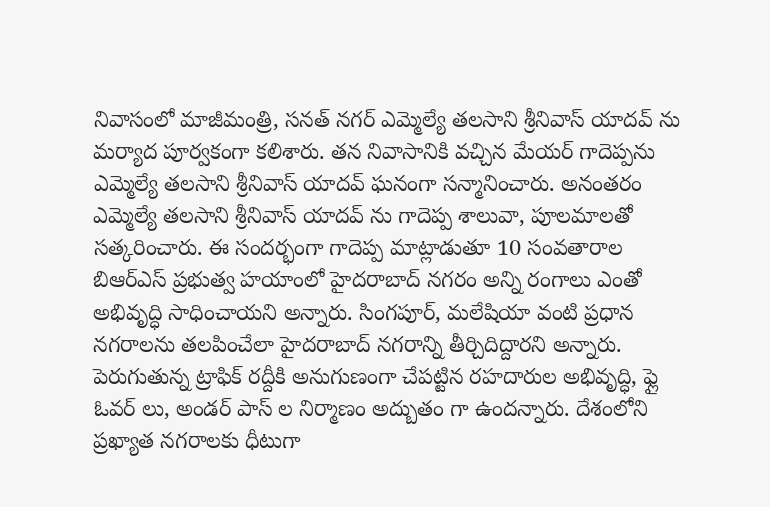నివాసంలో మాజీమంత్రి, సనత్ నగర్ ఎమ్మెల్యే తలసాని శ్రీనివాస్ యాదవ్ ను మర్యాద పూర్వకంగా కలిశారు. తన నివాసానికి వచ్చిన మేయర్ గాదెప్పను ఎమ్మెల్యే తలసాని శ్రీనివాస్ యాదవ్ ఘనంగా సన్మానించారు. అనంతరం ఎమ్మెల్యే తలసాని శ్రీనివాస్ యాదవ్ ను గాదెప్ప శాలువా, పూలమాలతో సత్కరించారు. ఈ సందర్భంగా గాదెప్ప మాట్లాడుతూ 10 సంవతారాల బిఆర్ఎస్ ప్రభుత్వ హయాంలో హైదరాబాద్ నగరం అన్ని రంగాలు ఎంతో అభివృద్ధి సాధించాయని అన్నారు. సింగపూర్, మలేషియా వంటి ప్రధాన నగరాలను తలపించేలా హైదరాబాద్ నగరాన్ని తీర్చిదిద్దారని అన్నారు. పెరుగుతున్న ట్రాఫిక్ రద్దీకి అనుగుణంగా చేపట్టిన రహదారుల అభివృద్ధి, ఫ్లై ఓవర్ లు, అండర్ పాస్ ల నిర్మాణం అద్బుతం గా ఉందన్నారు. దేశంలోని ప్రఖ్యాత నగరాలకు ధీటుగా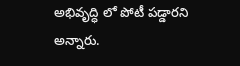అభివృద్ధి లో పోటీ పడ్డారని అన్నారు.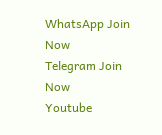WhatsApp Join Now
Telegram Join Now
Youtube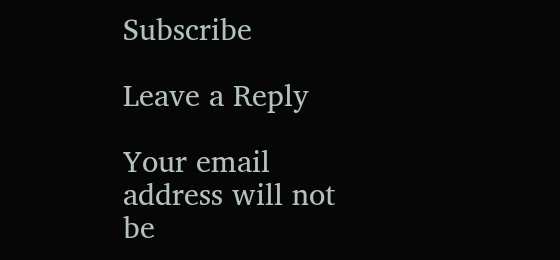Subscribe

Leave a Reply

Your email address will not be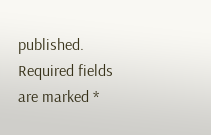published. Required fields are marked *